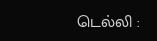டெல்லி :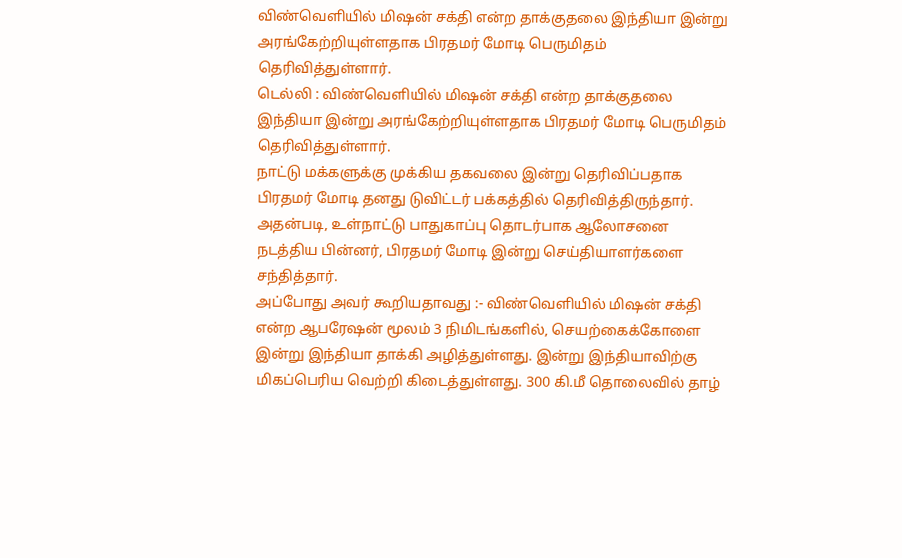விண்வெளியில் மிஷன் சக்தி என்ற தாக்குதலை இந்தியா இன்று அரங்கேற்றியுள்ளதாக பிரதமர் மோடி பெருமிதம் தெரிவித்துள்ளார்.
டெல்லி : விண்வெளியில் மிஷன் சக்தி என்ற தாக்குதலை இந்தியா இன்று அரங்கேற்றியுள்ளதாக பிரதமர் மோடி பெருமிதம் தெரிவித்துள்ளார்.
நாட்டு மக்களுக்கு முக்கிய தகவலை இன்று தெரிவிப்பதாக பிரதமர் மோடி தனது டுவிட்டர் பக்கத்தில் தெரிவித்திருந்தார். அதன்படி, உள்நாட்டு பாதுகாப்பு தொடர்பாக ஆலோசனை நடத்திய பின்னர், பிரதமர் மோடி இன்று செய்தியாளர்களை சந்தித்தார்.
அப்போது அவர் கூறியதாவது :- விண்வெளியில் மிஷன் சக்தி என்ற ஆபரேஷன் மூலம் 3 நிமிடங்களில், செயற்கைக்கோளை இன்று இந்தியா தாக்கி அழித்துள்ளது. இன்று இந்தியாவிற்கு மிகப்பெரிய வெற்றி கிடைத்துள்ளது. 300 கி.மீ தொலைவில் தாழ்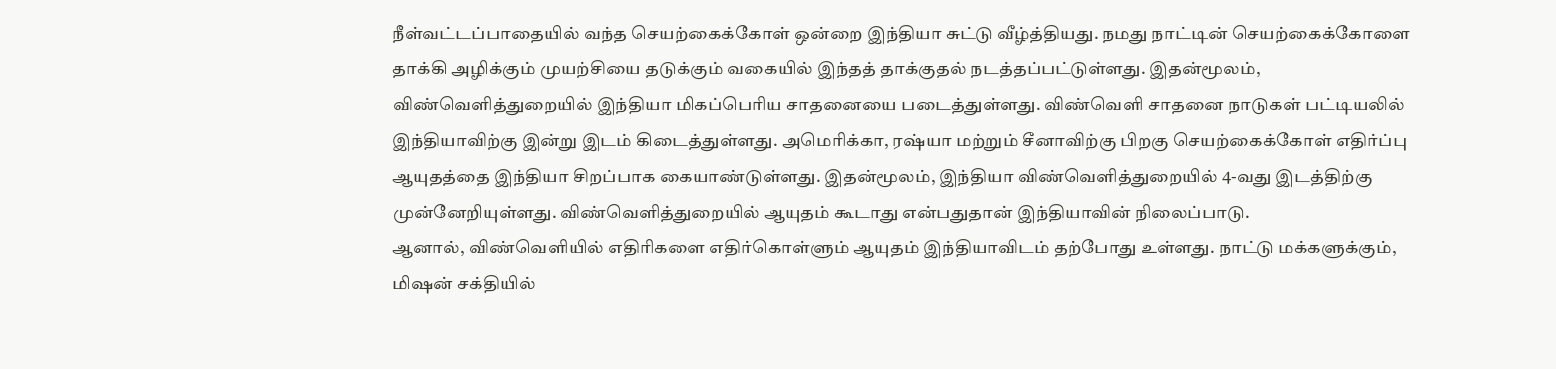நீள்வட்டப்பாதையில் வந்த செயற்கைக்கோள் ஒன்றை இந்தியா சுட்டு வீழ்த்தியது. நமது நாட்டின் செயற்கைக்கோளை தாக்கி அழிக்கும் முயற்சியை தடுக்கும் வகையில் இந்தத் தாக்குதல் நடத்தப்பட்டுள்ளது. இதன்மூலம், விண்வெளித்துறையில் இந்தியா மிகப்பெரிய சாதனையை படைத்துள்ளது. விண்வெளி சாதனை நாடுகள் பட்டியலில் இந்தியாவிற்கு இன்று இடம் கிடைத்துள்ளது. அமெரிக்கா, ரஷ்யா மற்றும் சீனாவிற்கு பிறகு செயற்கைக்கோள் எதிர்ப்பு ஆயுதத்தை இந்தியா சிறப்பாக கையாண்டுள்ளது. இதன்மூலம், இந்தியா விண்வெளித்துறையில் 4-வது இடத்திற்கு முன்னேறியுள்ளது. விண்வெளித்துறையில் ஆயுதம் கூடாது என்பதுதான் இந்தியாவின் நிலைப்பாடு.
ஆனால், விண்வெளியில் எதிரிகளை எதிர்கொள்ளும் ஆயுதம் இந்தியாவிடம் தற்போது உள்ளது. நாட்டு மக்களுக்கும், மிஷன் சக்தியில்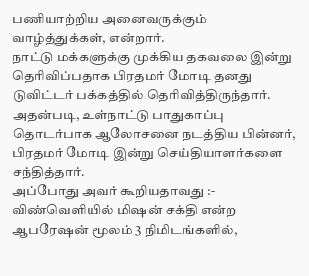பணியாற்றிய அனைவருக்கும் வாழ்த்துக்கள், என்றார்.
நாட்டு மக்களுக்கு முக்கிய தகவலை இன்று தெரிவிப்பதாக பிரதமர் மோடி தனது டுவிட்டர் பக்கத்தில் தெரிவித்திருந்தார். அதன்படி, உள்நாட்டு பாதுகாப்பு தொடர்பாக ஆலோசனை நடத்திய பின்னர், பிரதமர் மோடி இன்று செய்தியாளர்களை சந்தித்தார்.
அப்போது அவர் கூறியதாவது :- விண்வெளியில் மிஷன் சக்தி என்ற ஆபரேஷன் மூலம் 3 நிமிடங்களில்,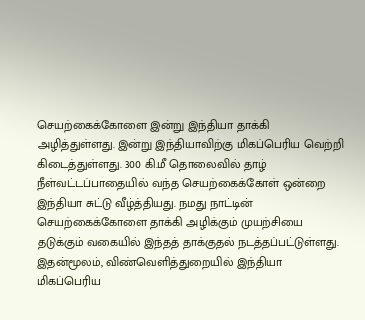செயற்கைக்கோளை இன்று இந்தியா தாக்கி அழித்துள்ளது. இன்று இந்தியாவிற்கு மிகப்பெரிய வெற்றி கிடைத்துள்ளது. 300 கி.மீ தொலைவில் தாழ் நீள்வட்டப்பாதையில் வந்த செயற்கைக்கோள் ஒன்றை இந்தியா சுட்டு வீழ்த்தியது. நமது நாட்டின் செயற்கைக்கோளை தாக்கி அழிக்கும் முயற்சியை தடுக்கும் வகையில் இந்தத் தாக்குதல் நடத்தப்பட்டுள்ளது. இதன்மூலம், விண்வெளித்துறையில் இந்தியா மிகப்பெரிய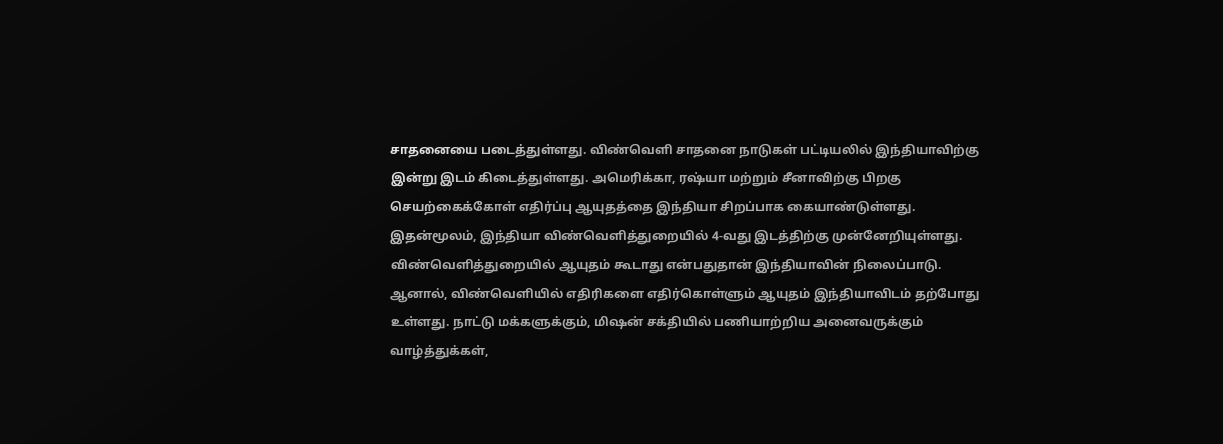சாதனையை படைத்துள்ளது. விண்வெளி சாதனை நாடுகள் பட்டியலில் இந்தியாவிற்கு இன்று இடம் கிடைத்துள்ளது. அமெரிக்கா, ரஷ்யா மற்றும் சீனாவிற்கு பிறகு செயற்கைக்கோள் எதிர்ப்பு ஆயுதத்தை இந்தியா சிறப்பாக கையாண்டுள்ளது. இதன்மூலம், இந்தியா விண்வெளித்துறையில் 4-வது இடத்திற்கு முன்னேறியுள்ளது. விண்வெளித்துறையில் ஆயுதம் கூடாது என்பதுதான் இந்தியாவின் நிலைப்பாடு.
ஆனால், விண்வெளியில் எதிரிகளை எதிர்கொள்ளும் ஆயுதம் இந்தியாவிடம் தற்போது உள்ளது. நாட்டு மக்களுக்கும், மிஷன் சக்தியில் பணியாற்றிய அனைவருக்கும் வாழ்த்துக்கள்,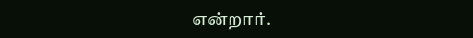என்றார்.